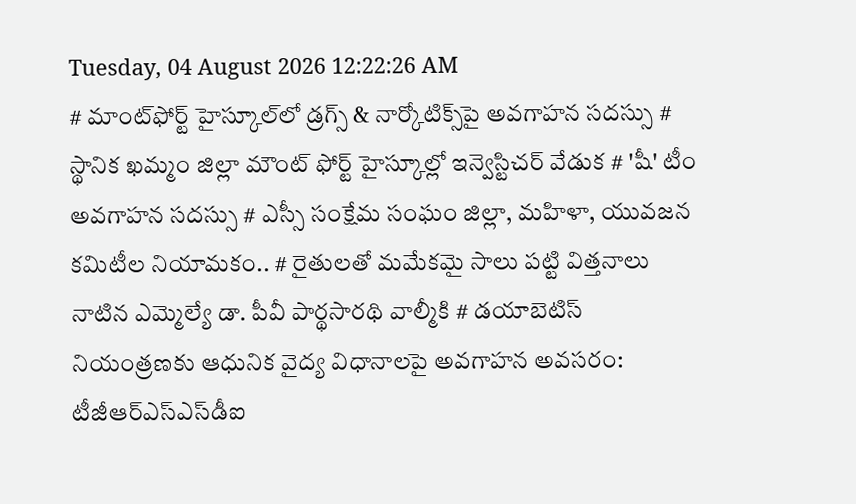Tuesday, 04 August 2026 12:22:26 AM
# మాంట్‌ఫోర్ట్ హైస్కూల్‌లో డ్రగ్స్ & నార్కోటిక్స్‌పై అవగాహన సదస్సు # స్థానిక ఖమ్మం జిల్లా మౌంట్ ఫోర్ట్ హైస్కూల్లో ఇన్వెస్టిచర్ వేడుక # 'షీ' టీం అవగాహన సదస్సు # ఎస్సీ సంక్షేమ సంఘం జిల్లా, మహిళా, యువజన కమిటీల నియామకం.. # రైతులతో మమేకమై సాలు పట్టి విత్తనాలు నాటిన ఎమ్మెల్యే డా. పీవీ పార్థసారథి వాల్మీకి # డయాబెటిస్ నియంత్రణకు ఆధునిక వైద్య విధానాలపై అవగాహన అవసరం: టీజీఆర్‌ఎస్‌ఎస్‌డీఐ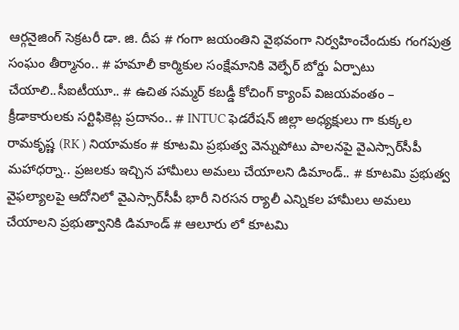ఆర్గనైజింగ్ సెక్రటరీ డా. జి. దీప # గంగా జయంతిని వైభవంగా నిర్వహించేందుకు గంగపుత్ర సంఘం తీర్మానం.. # హమాలీ కార్మికుల సంక్షేమానికి వెల్ఫేర్ బోర్డు ఏర్పాటు చేయాలి..సీఐటీయూ.. # ఉచిత సమ్మర్ కబడ్డీ కోచింగ్ క్యాంప్ విజయవంతం – క్రీడాకారులకు సర్టిఫికెట్ల ప్రదానం.. # INTUC ఫెడరేషన్ జిల్లా అధ్యక్షులు గా కుక్కల రామకృష్ణ (RK ) నియామకం # కూటమి ప్రభుత్వ వెన్నుపోటు పాలనపై వైఎస్సార్‌సీపీ మహాధర్నా.. ప్రజలకు ఇచ్చిన హామీలు అమలు చేయాలని డిమాండ్.. # కూటమి ప్రభుత్వ వైఫల్యాలపై ఆదోనిలో వైఎస్సార్‌సీపీ భారీ నిరసన ర్యాలీ ఎన్నికల హామీలు అమలు చేయాలని ప్రభుత్వానికి డిమాండ్ # ఆలూరు లో కూటమి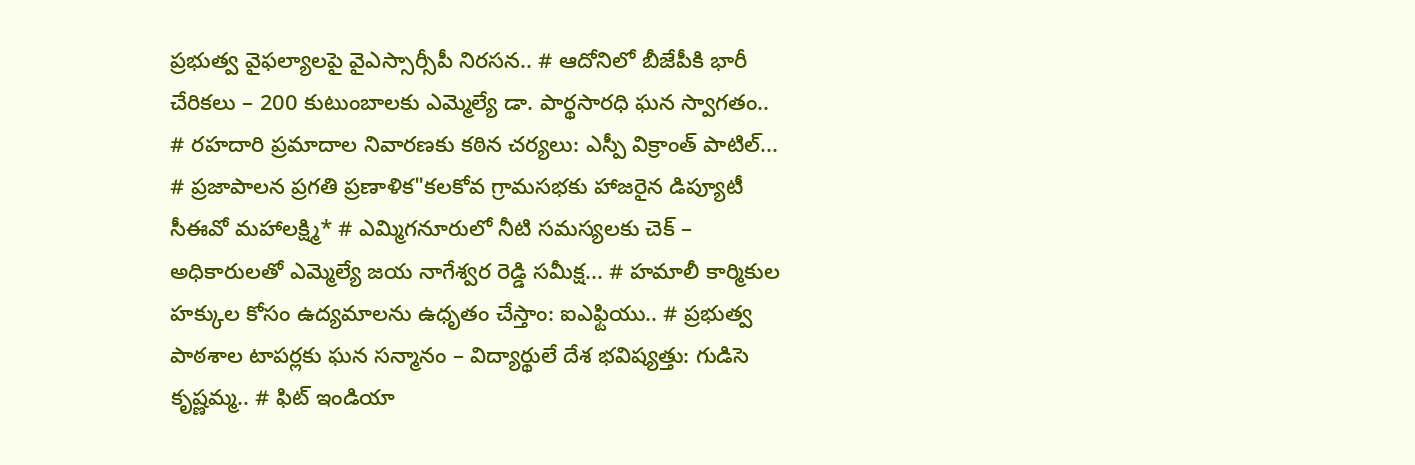ప్రభుత్వ వైఫల్యాలపై వైఎస్సార్సీపీ నిరసన.. # ఆదోనిలో బీజేపీకి భారీ చేరికలు – 200 కుటుంబాలకు ఎమ్మెల్యే డా. పార్థసారధి ఘన స్వాగతం.. # రహదారి ప్రమాదాల నివారణకు కఠిన చర్యలు: ఎస్పీ విక్రాంత్ పాటిల్... # ప్రజాపాలన ప్రగతి ప్రణాళిక"కలకోవ గ్రామసభకు హాజరైన డిప్యూటీ సీఈవో మహాలక్ష్మి* # ఎమ్మిగనూరులో నీటి సమస్యలకు చెక్ – అధికారులతో ఎమ్మెల్యే జయ నాగేశ్వర రెడ్డి సమీక్ష... # హమాలీ కార్మికుల హక్కుల కోసం ఉద్యమాలను ఉధృతం చేస్తాం: ఐఎఫ్టియు.. # ప్రభుత్వ పాఠశాల టాపర్లకు ఘన సన్మానం – విద్యార్థులే దేశ భవిష్యత్తు: గుడిసె కృష్ణమ్మ.. # ఫిట్ ఇండియా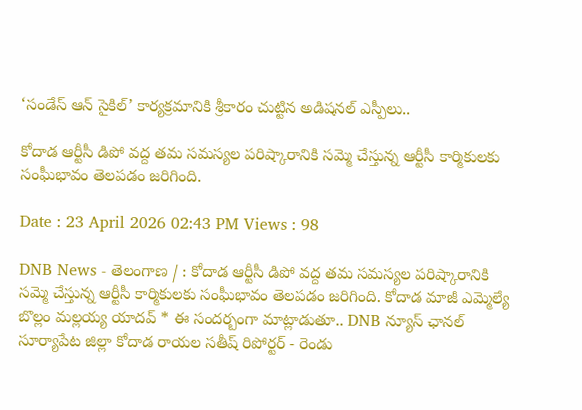‘సండేస్ ఆన్ సైకిల్’ కార్యక్రమానికి శ్రీకారం చుట్టిన అడిషనల్ ఎస్పీలు..

కోదాడ ఆర్టీసీ డిపో వద్ద తమ సమస్యల పరిష్కారానికి సమ్మె చేస్తున్న ఆర్టీసీ కార్మికులకు సంఘీభావం తెలపడం జరిగింది.

Date : 23 April 2026 02:43 PM Views : 98

DNB News - తెలంగాణ / : కోదాడ ఆర్టీసీ డిపో వద్ద తమ సమస్యల పరిష్కారానికి సమ్మె చేస్తున్న ఆర్టీసీ కార్మికులకు సంఘీభావం తెలపడం జరిగింది. కోదాడ మాజీ ఎమ్మెల్యే బొల్లం మల్లయ్య యాదవ్ * ఈ సందర్బంగా మాట్లాడుతూ.. DNB న్యూస్ ఛానల్ సూర్యాపేట జిల్లా కోదాడ రాయల సతీష్ రిపోర్టర్ - రెండు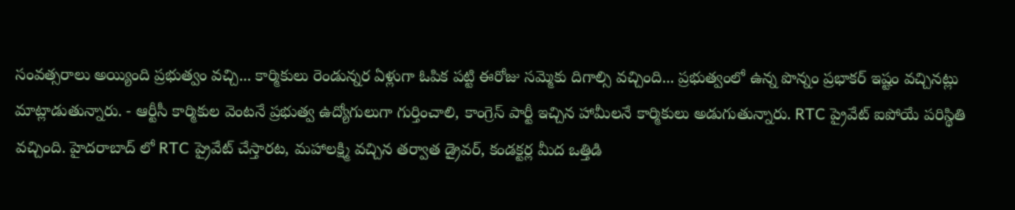సంవత్సరాలు అయ్యింది ప్రభుత్వం వచ్చి... కార్మికులు రెండున్నర ఏళ్లుగా ఓపిక పట్టి ఈరోజు సమ్మెకు దిగాల్సి వచ్చింది... ప్రభుత్వంలో ఉన్న పొన్నం ప్రభాకర్ ఇష్టం వచ్చినట్లు మాట్లాడుతున్నారు. - ఆర్టీసీ కార్మికుల వెంటనే ప్రభుత్వ ఉద్యోగులుగా గుర్తించాలి, కాంగ్రెస్ పార్టీ ఇచ్చిన హామీలనే కార్మికులు అడుగుతున్నారు. RTC ప్రైవేట్ ఐపోయే పరిస్థితి వచ్చింది. హైదరాబాద్ లో RTC ప్రైవేట్ చేస్తారట, మహాలక్ష్మి వచ్చిన తర్వాత డ్రైవర్, కండక్టర్ల మీద ఒత్తిడి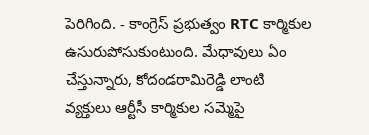పెరిగింది. - కాంగ్రెస్ ప్రభుత్వం RTC కార్మికుల ఉసురుపోసుకుంటుంది. మేధావులు ఏం చేస్తున్నారు, కోదండరామిరెడ్డి లాంటి వ్యక్తులు ఆర్టీసీ కార్మికుల సమ్మెపై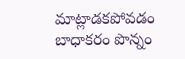మాట్లాడకపోవడం బాధాకరం పొన్నం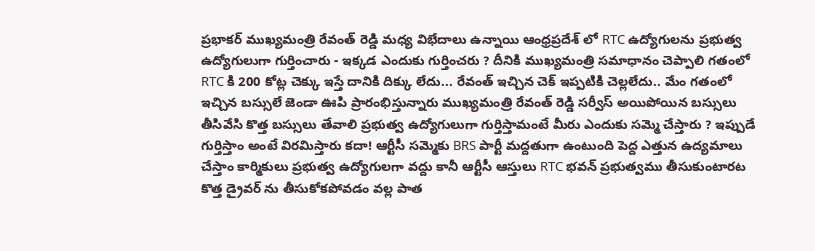ప్రభాకర్ ముఖ్యమంత్రి రేవంత్ రెడ్డి మధ్య విభేదాలు ఉన్నాయి ఆంధ్రప్రదేశ్ లో RTC ఉద్యోగులను ప్రభుత్వ ఉద్యోగులుగా గుర్తించారు - ఇక్కడ ఎందుకు గుర్తించరు ? దీనికి ముఖ్యమంత్రి సమాధానం చెప్పాలి గతంలో RTC కి 200 కోట్ల చెక్కు ఇస్తే దానికి దిక్కు లేదు... రేవంత్ ఇచ్చిన చెక్ ఇప్పటికి చెల్లలేదు.. మేం గతంలో ఇచ్చిన బస్సులే జెండా ఊపి ప్రారంభిస్తున్నారు ముఖ్యమంత్రి రేవంత్ రెడ్డి సర్వీస్ అయిపోయిన బస్సులు తీసివేసి కొత్త బస్సులు తేవాలి ప్రభుత్వ ఉద్యోగులుగా గుర్తిస్తామంటే మీరు ఎందుకు సమ్మె చేస్తారు ? ఇప్పుడే గుర్తిస్తాం అంటే విరమిస్తారు కదా! ఆర్టీసీ సమ్మెకు BRS పార్టీ మద్దతుగా ఉంటుంది పెద్ద ఎత్తున ఉద్యమాలు చేస్తాం కార్మికులు ప్రభుత్వ ఉద్యోగులగా వద్దు కానీ ఆర్టీసీ ఆస్తులు RTC భవన్ ప్రభుత్వము తీసుకుంటారట కొత్త డ్రైవర్ ను తీసుకోకపోవడం వల్ల పాత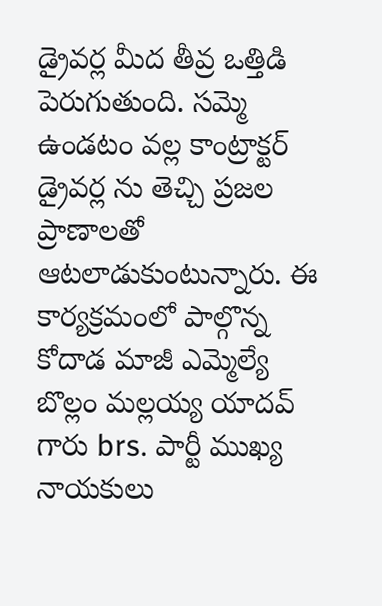డ్రైవర్ల మీద తీవ్ర ఒత్తిడి పెరుగుతుంది. సమ్మె ఉండటం వల్ల కాంట్రాక్టర్ డ్రైవర్ల ను తెచ్చి ప్రజల ప్రాణాలతో ఆటలాడుకుంటున్నారు. ఈ కార్యక్రమంలో పాల్గొన్న కోదాడ మాజీ ఎమ్మెల్యే బొల్లం మల్లయ్య యాదవ్ గారు brs. పార్టీ ముఖ్య నాయకులు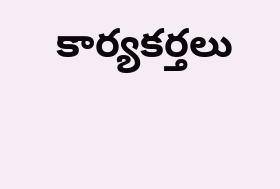కార్యకర్తలు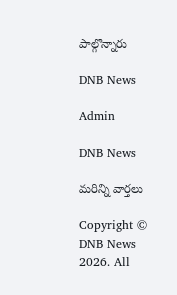పాల్గొన్నారు

DNB News

Admin

DNB News

మరిన్ని వార్తలు

Copyright © DNB News 2026. All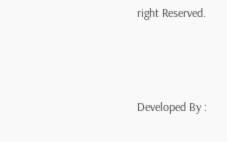right Reserved.



Developed By :